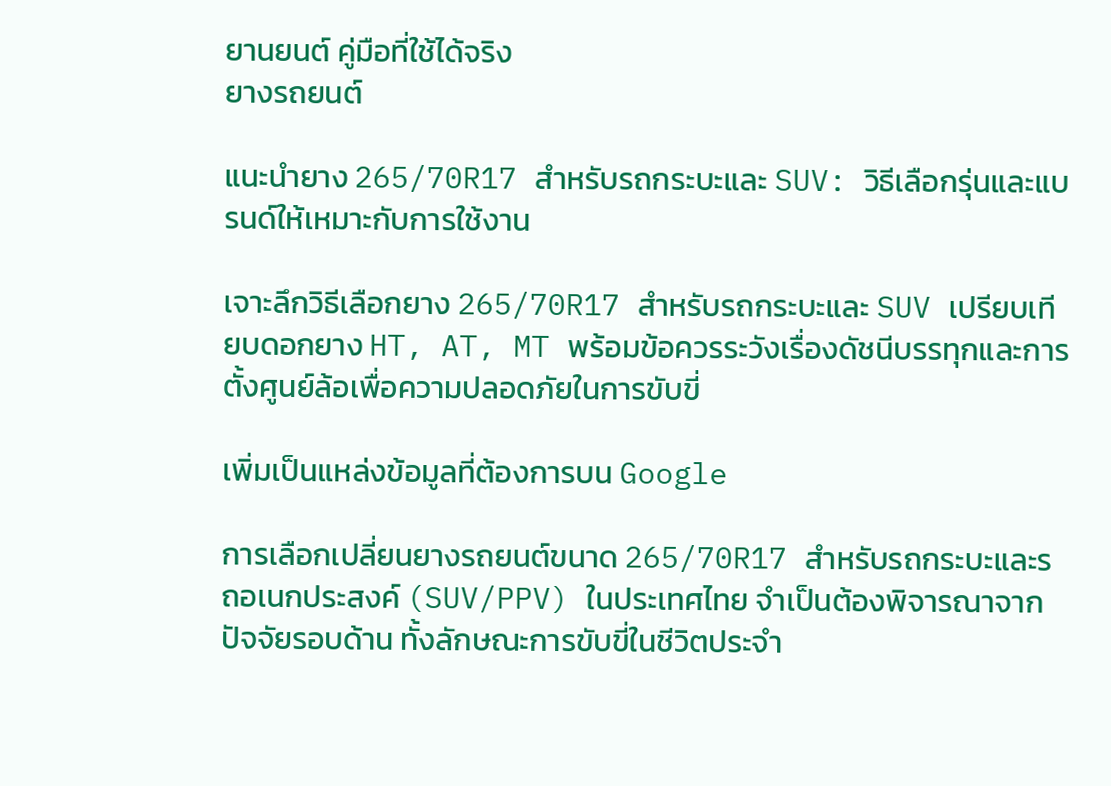ยานยนต์ คู่มือที่ใช้ได้จริง
ยางรถยนต์

แนะนำยาง 265/70R17 สำหรับรถกระบะและ SUV: วิธีเลือกรุ่นและแบรนด์ให้เหมาะกับการใช้งาน

เจาะลึกวิธีเลือกยาง 265/70R17 สำหรับรถกระบะและ SUV เปรียบเทียบดอกยาง HT, AT, MT พร้อมข้อควรระวังเรื่องดัชนีบรรทุกและการตั้งศูนย์ล้อเพื่อความปลอดภัยในการขับขี่

เพิ่มเป็นแหล่งข้อมูลที่ต้องการบน Google

การเลือกเปลี่ยนยางรถยนต์ขนาด 265/70R17 สำหรับรถกระบะและรถอเนกประสงค์ (SUV/PPV) ในประเทศไทย จำเป็นต้องพิจารณาจากปัจจัยรอบด้าน ทั้งลักษณะการขับขี่ในชีวิตประจำ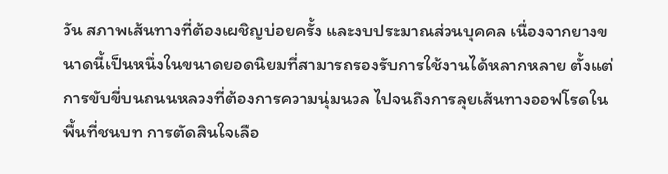วัน สภาพเส้นทางที่ต้องเผชิญบ่อยครั้ง และงบประมาณส่วนบุคคล เนื่องจากยางขนาดนี้เป็นหนึ่งในขนาดยอดนิยมที่สามารถรองรับการใช้งานได้หลากหลาย ตั้งแต่การขับขี่บนถนนหลวงที่ต้องการความนุ่มนวล ไปจนถึงการลุยเส้นทางออฟโรดในพื้นที่ชนบท การตัดสินใจเลือ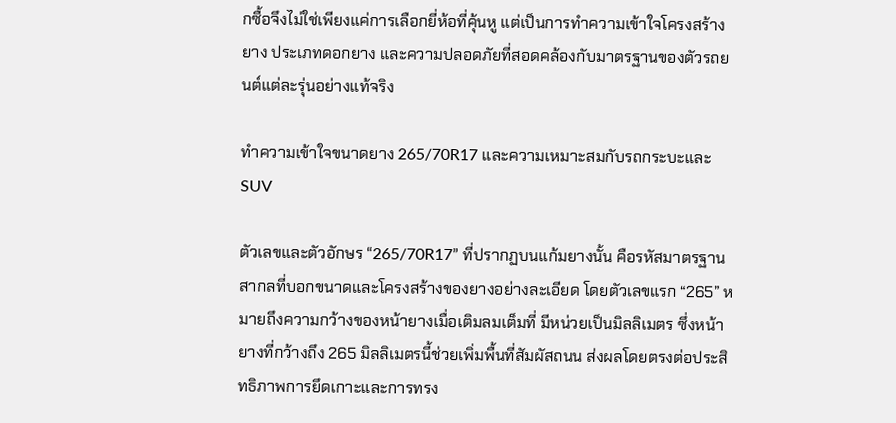กซื้อจึงไม่ใช่เพียงแค่การเลือกยี่ห้อที่คุ้นหู แต่เป็นการทำความเข้าใจโครงสร้างยาง ประเภทดอกยาง และความปลอดภัยที่สอดคล้องกับมาตรฐานของตัวรถยนต์แต่ละรุ่นอย่างแท้จริง

ทำความเข้าใจขนาดยาง 265/70R17 และความเหมาะสมกับรถกระบะและ SUV

ตัวเลขและตัวอักษร “265/70R17” ที่ปรากฏบนแก้มยางนั้น คือรหัสมาตรฐานสากลที่บอกขนาดและโครงสร้างของยางอย่างละเอียด โดยตัวเลขแรก “265” หมายถึงความกว้างของหน้ายางเมื่อเติมลมเต็มที่ มีหน่วยเป็นมิลลิเมตร ซึ่งหน้ายางที่กว้างถึง 265 มิลลิเมตรนี้ช่วยเพิ่มพื้นที่สัมผัสถนน ส่งผลโดยตรงต่อประสิทธิภาพการยึดเกาะและการทรง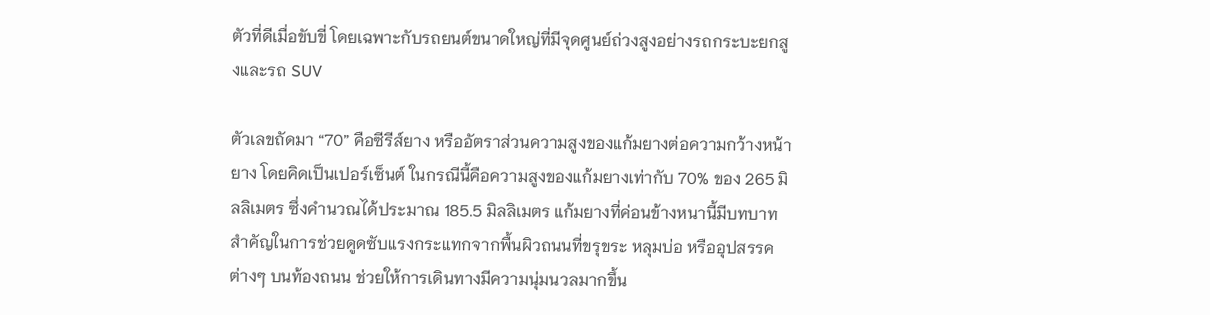ตัวที่ดีเมื่อขับขี่ โดยเฉพาะกับรถยนต์ขนาดใหญ่ที่มีจุดศูนย์ถ่วงสูงอย่างรถกระบะยกสูงและรถ SUV

ตัวเลขถัดมา “70” คือซีรีส์ยาง หรืออัตราส่วนความสูงของแก้มยางต่อความกว้างหน้ายาง โดยคิดเป็นเปอร์เซ็นต์ ในกรณีนี้คือความสูงของแก้มยางเท่ากับ 70% ของ 265 มิลลิเมตร ซึ่งคำนวณได้ประมาณ 185.5 มิลลิเมตร แก้มยางที่ค่อนข้างหนานี้มีบทบาทสำคัญในการช่วยดูดซับแรงกระแทกจากพื้นผิวถนนที่ขรุขระ หลุมบ่อ หรืออุปสรรคต่างๆ บนท้องถนน ช่วยให้การเดินทางมีความนุ่มนวลมากขึ้น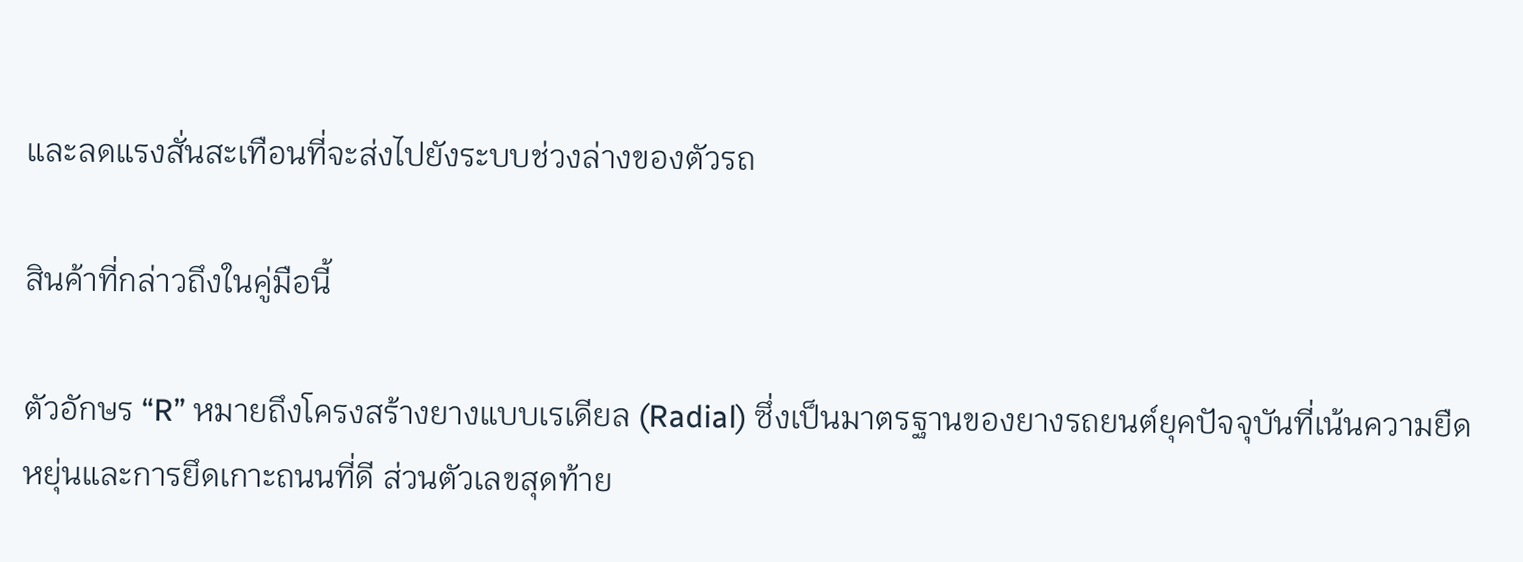และลดแรงสั่นสะเทือนที่จะส่งไปยังระบบช่วงล่างของตัวรถ

สินค้าที่กล่าวถึงในคู่มือนี้

ตัวอักษร “R” หมายถึงโครงสร้างยางแบบเรเดียล (Radial) ซึ่งเป็นมาตรฐานของยางรถยนต์ยุคปัจจุบันที่เน้นความยืดหยุ่นและการยึดเกาะถนนที่ดี ส่วนตัวเลขสุดท้าย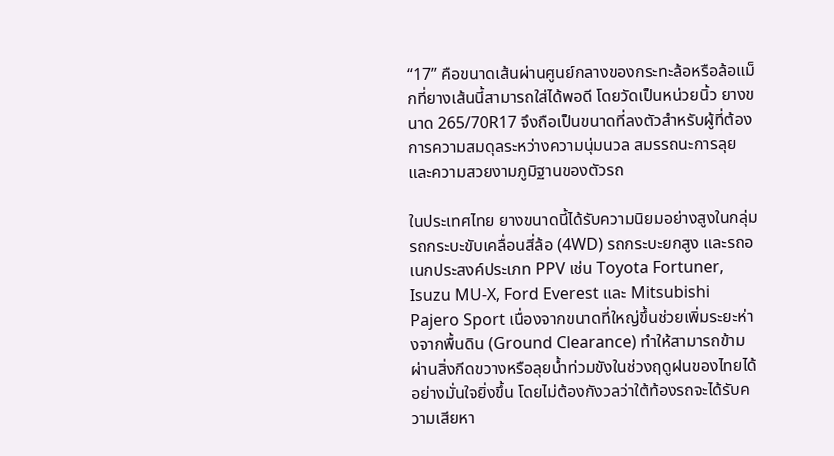“17” คือขนาดเส้นผ่านศูนย์กลางของกระทะล้อหรือล้อแม็กที่ยางเส้นนี้สามารถใส่ได้พอดี โดยวัดเป็นหน่วยนิ้ว ยางขนาด 265/70R17 จึงถือเป็นขนาดที่ลงตัวสำหรับผู้ที่ต้องการความสมดุลระหว่างความนุ่มนวล สมรรถนะการลุย และความสวยงามภูมิฐานของตัวรถ

ในประเทศไทย ยางขนาดนี้ได้รับความนิยมอย่างสูงในกลุ่มรถกระบะขับเคลื่อนสี่ล้อ (4WD) รถกระบะยกสูง และรถอเนกประสงค์ประเภท PPV เช่น Toyota Fortuner, Isuzu MU-X, Ford Everest และ Mitsubishi Pajero Sport เนื่องจากขนาดที่ใหญ่ขึ้นช่วยเพิ่มระยะห่างจากพื้นดิน (Ground Clearance) ทำให้สามารถข้ามผ่านสิ่งกีดขวางหรือลุยน้ำท่วมขังในช่วงฤดูฝนของไทยได้อย่างมั่นใจยิ่งขึ้น โดยไม่ต้องกังวลว่าใต้ท้องรถจะได้รับความเสียหา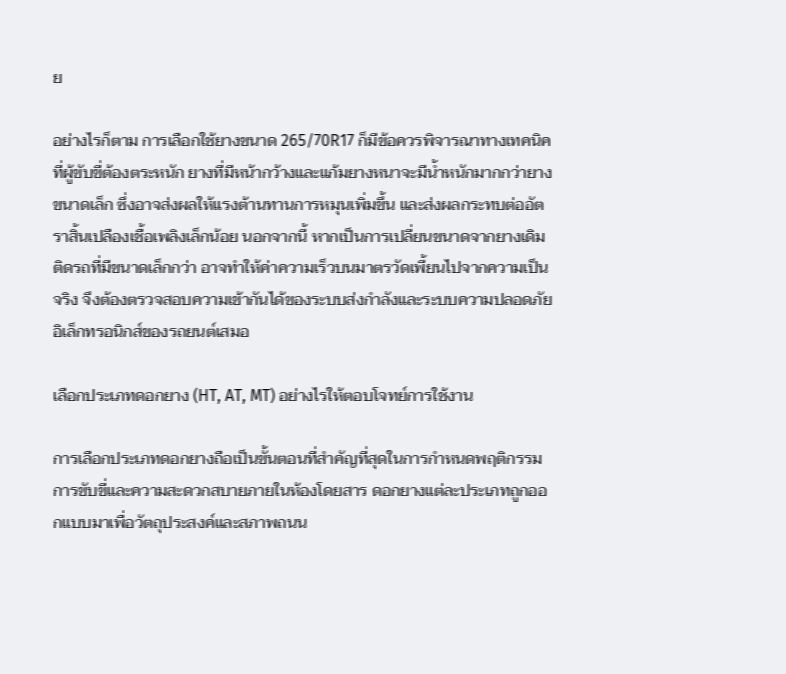ย

อย่างไรก็ตาม การเลือกใช้ยางขนาด 265/70R17 ก็มีข้อควรพิจารณาทางเทคนิคที่ผู้ขับขี่ต้องตระหนัก ยางที่มีหน้ากว้างและแก้มยางหนาจะมีน้ำหนักมากกว่ายางขนาดเล็ก ซึ่งอาจส่งผลให้แรงต้านทานการหมุนเพิ่มขึ้น และส่งผลกระทบต่ออัตราสิ้นเปลืองเชื้อเพลิงเล็กน้อย นอกจากนี้ หากเป็นการเปลี่ยนขนาดจากยางเดิมติดรถที่มีขนาดเล็กกว่า อาจทำให้ค่าความเร็วบนมาตรวัดเพี้ยนไปจากความเป็นจริง จึงต้องตรวจสอบความเข้ากันได้ของระบบส่งกำลังและระบบความปลอดภัยอิเล็กทรอนิกส์ของรถยนต์เสมอ

เลือกประเภทดอกยาง (HT, AT, MT) อย่างไรให้ตอบโจทย์การใช้งาน

การเลือกประเภทดอกยางถือเป็นขั้นตอนที่สำคัญที่สุดในการกำหนดพฤติกรรมการขับขี่และความสะดวกสบายภายในห้องโดยสาร ดอกยางแต่ละประเภทถูกออกแบบมาเพื่อวัตถุประสงค์และสภาพถนน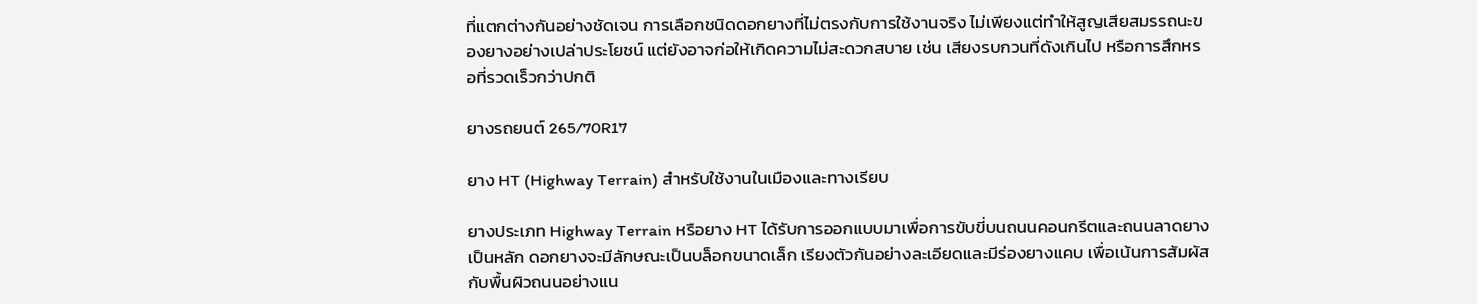ที่แตกต่างกันอย่างชัดเจน การเลือกชนิดดอกยางที่ไม่ตรงกับการใช้งานจริง ไม่เพียงแต่ทำให้สูญเสียสมรรถนะของยางอย่างเปล่าประโยชน์ แต่ยังอาจก่อให้เกิดความไม่สะดวกสบาย เช่น เสียงรบกวนที่ดังเกินไป หรือการสึกหรอที่รวดเร็วกว่าปกติ

ยางรถยนต์ 265/70R17

ยาง HT (Highway Terrain) สำหรับใช้งานในเมืองและทางเรียบ

ยางประเภท Highway Terrain หรือยาง HT ได้รับการออกแบบมาเพื่อการขับขี่บนถนนคอนกรีตและถนนลาดยางเป็นหลัก ดอกยางจะมีลักษณะเป็นบล็อกขนาดเล็ก เรียงตัวกันอย่างละเอียดและมีร่องยางแคบ เพื่อเน้นการสัมผัสกับพื้นผิวถนนอย่างแน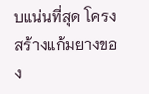บแน่นที่สุด โครงสร้างแก้มยางของ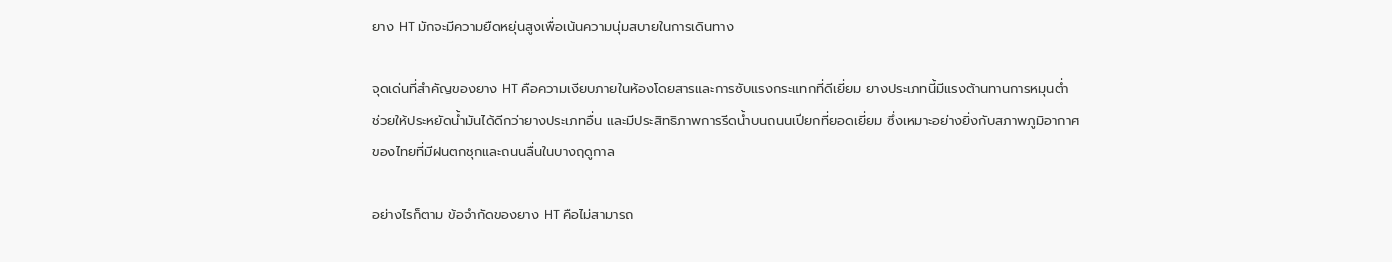ยาง HT มักจะมีความยืดหยุ่นสูงเพื่อเน้นความนุ่มสบายในการเดินทาง

จุดเด่นที่สำคัญของยาง HT คือความเงียบภายในห้องโดยสารและการซับแรงกระแทกที่ดีเยี่ยม ยางประเภทนี้มีแรงต้านทานการหมุนต่ำ ช่วยให้ประหยัดน้ำมันได้ดีกว่ายางประเภทอื่น และมีประสิทธิภาพการรีดน้ำบนถนนเปียกที่ยอดเยี่ยม ซึ่งเหมาะอย่างยิ่งกับสภาพภูมิอากาศของไทยที่มีฝนตกชุกและถนนลื่นในบางฤดูกาล

อย่างไรก็ตาม ข้อจำกัดของยาง HT คือไม่สามารถ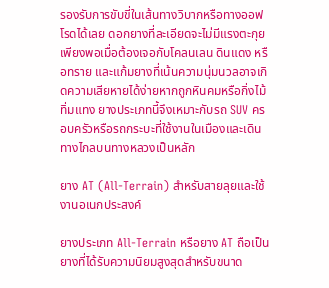รองรับการขับขี่ในเส้นทางวิบากหรือทางออฟโรดได้เลย ดอกยางที่ละเอียดจะไม่มีแรงตะกุยเพียงพอเมื่อต้องเจอกับโคลนเลน ดินแดง หรือทราย และแก้มยางที่เน้นความนุ่มนวลอาจเกิดความเสียหายได้ง่ายหากถูกหินคมหรือกิ่งไม้ทิ่มแทง ยางประเภทนี้จึงเหมาะกับรถ SUV ครอบครัวหรือรถกระบะที่ใช้งานในเมืองและเดินทางไกลบนทางหลวงเป็นหลัก

ยาง AT (All-Terrain) สำหรับสายลุยและใช้งานอเนกประสงค์

ยางประเภท All-Terrain หรือยาง AT ถือเป็นยางที่ได้รับความนิยมสูงสุดสำหรับขนาด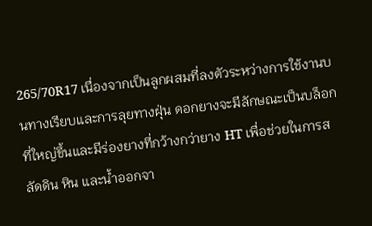265/70R17 เนื่องจากเป็นลูกผสมที่ลงตัวระหว่างการใช้งานบนทางเรียบและการลุยทางฝุ่น ดอกยางจะมีลักษณะเป็นบล็อกที่ใหญ่ขึ้นและมีร่องยางที่กว้างกว่ายาง HT เพื่อช่วยในการสลัดดิน หิน และน้ำออกจา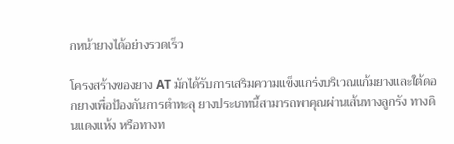กหน้ายางได้อย่างรวดเร็ว

โครงสร้างของยาง AT มักได้รับการเสริมความแข็งแกร่งบริเวณแก้มยางและใต้ดอกยางเพื่อป้องกันการตำทะลุ ยางประเภทนี้สามารถพาคุณผ่านเส้นทางลูกรัง ทางดินแดงแห้ง หรือทางท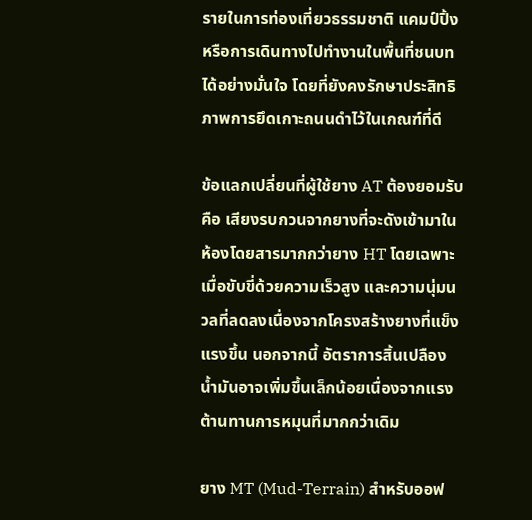รายในการท่องเที่ยวธรรมชาติ แคมป์ปิ้ง หรือการเดินทางไปทำงานในพื้นที่ชนบทได้อย่างมั่นใจ โดยที่ยังคงรักษาประสิทธิภาพการยึดเกาะถนนดำไว้ในเกณฑ์ที่ดี

ข้อแลกเปลี่ยนที่ผู้ใช้ยาง AT ต้องยอมรับคือ เสียงรบกวนจากยางที่จะดังเข้ามาในห้องโดยสารมากกว่ายาง HT โดยเฉพาะเมื่อขับขี่ด้วยความเร็วสูง และความนุ่มนวลที่ลดลงเนื่องจากโครงสร้างยางที่แข็งแรงขึ้น นอกจากนี้ อัตราการสิ้นเปลืองน้ำมันอาจเพิ่มขึ้นเล็กน้อยเนื่องจากแรงต้านทานการหมุนที่มากกว่าเดิม

ยาง MT (Mud-Terrain) สำหรับออฟ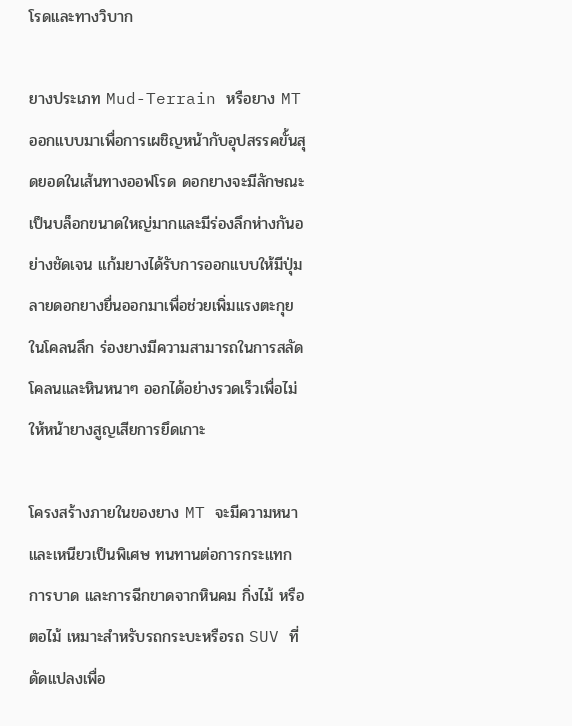โรดและทางวิบาก

ยางประเภท Mud-Terrain หรือยาง MT ออกแบบมาเพื่อการเผชิญหน้ากับอุปสรรคขั้นสุดยอดในเส้นทางออฟโรด ดอกยางจะมีลักษณะเป็นบล็อกขนาดใหญ่มากและมีร่องลึกห่างกันอย่างชัดเจน แก้มยางได้รับการออกแบบให้มีปุ่มลายดอกยางยื่นออกมาเพื่อช่วยเพิ่มแรงตะกุยในโคลนลึก ร่องยางมีความสามารถในการสลัดโคลนและหินหนาๆ ออกได้อย่างรวดเร็วเพื่อไม่ให้หน้ายางสูญเสียการยึดเกาะ

โครงสร้างภายในของยาง MT จะมีความหนาและเหนียวเป็นพิเศษ ทนทานต่อการกระแทก การบาด และการฉีกขาดจากหินคม กิ่งไม้ หรือตอไม้ เหมาะสำหรับรถกระบะหรือรถ SUV ที่ดัดแปลงเพื่อ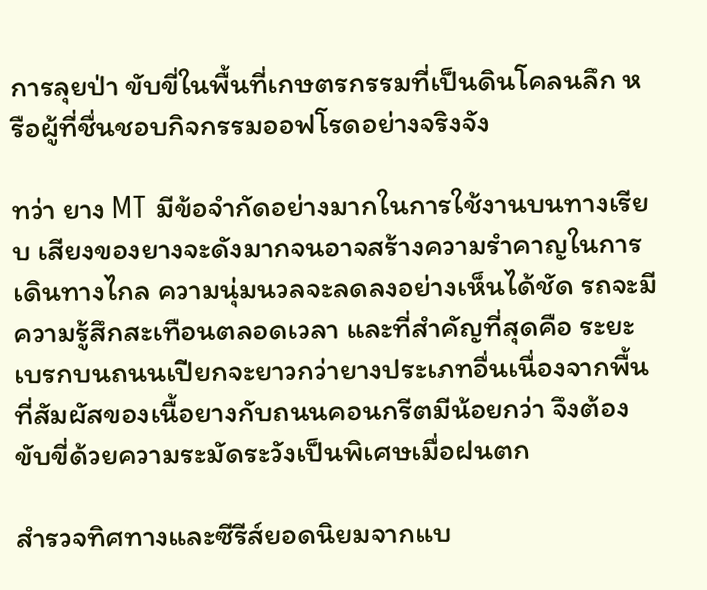การลุยป่า ขับขี่ในพื้นที่เกษตรกรรมที่เป็นดินโคลนลึก หรือผู้ที่ชื่นชอบกิจกรรมออฟโรดอย่างจริงจัง

ทว่า ยาง MT มีข้อจำกัดอย่างมากในการใช้งานบนทางเรียบ เสียงของยางจะดังมากจนอาจสร้างความรำคาญในการเดินทางไกล ความนุ่มนวลจะลดลงอย่างเห็นได้ชัด รถจะมีความรู้สึกสะเทือนตลอดเวลา และที่สำคัญที่สุดคือ ระยะเบรกบนถนนเปียกจะยาวกว่ายางประเภทอื่นเนื่องจากพื้นที่สัมผัสของเนื้อยางกับถนนคอนกรีตมีน้อยกว่า จึงต้องขับขี่ด้วยความระมัดระวังเป็นพิเศษเมื่อฝนตก

สำรวจทิศทางและซีรีส์ยอดนิยมจากแบ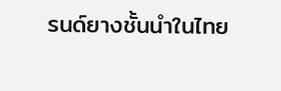รนด์ยางชั้นนำในไทย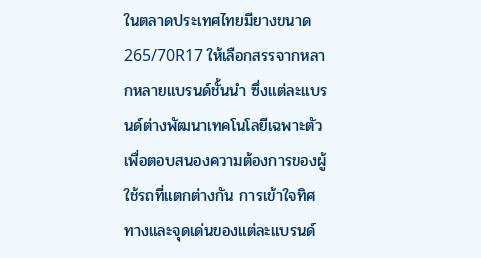ในตลาดประเทศไทยมียางขนาด 265/70R17 ให้เลือกสรรจากหลากหลายแบรนด์ชั้นนำ ซึ่งแต่ละแบรนด์ต่างพัฒนาเทคโนโลยีเฉพาะตัวเพื่อตอบสนองความต้องการของผู้ใช้รถที่แตกต่างกัน การเข้าใจทิศทางและจุดเด่นของแต่ละแบรนด์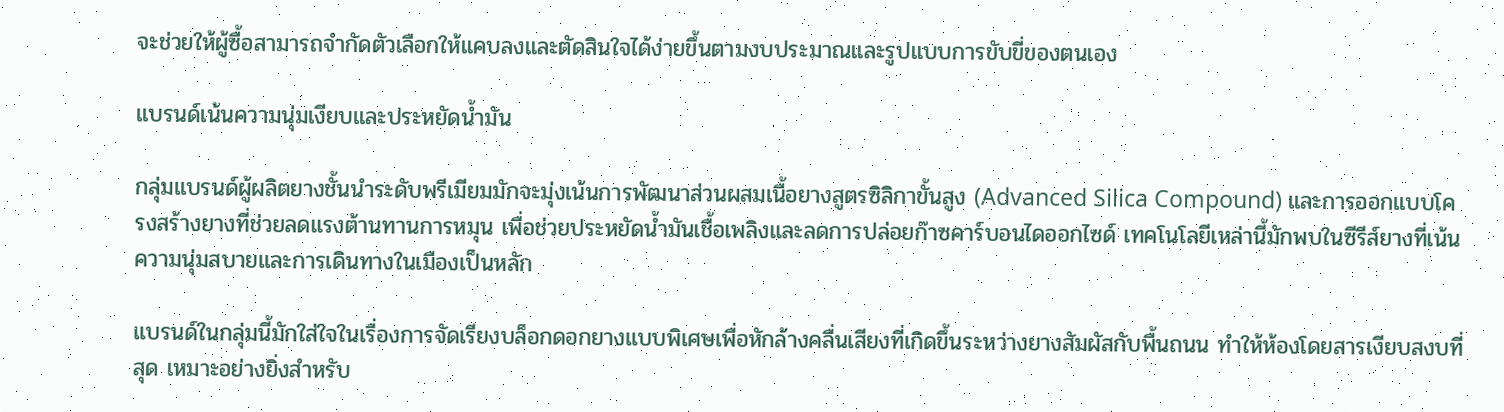จะช่วยให้ผู้ซื้อสามารถจำกัดตัวเลือกให้แคบลงและตัดสินใจได้ง่ายขึ้นตามงบประมาณและรูปแบบการขับขี่ของตนเอง

แบรนด์เน้นความนุ่มเงียบและประหยัดน้ำมัน

กลุ่มแบรนด์ผู้ผลิตยางชั้นนำระดับพรีเมียมมักจะมุ่งเน้นการพัฒนาส่วนผสมเนื้อยางสูตรซิลิกาขั้นสูง (Advanced Silica Compound) และการออกแบบโครงสร้างยางที่ช่วยลดแรงต้านทานการหมุน เพื่อช่วยประหยัดน้ำมันเชื้อเพลิงและลดการปล่อยก๊าซคาร์บอนไดออกไซด์ เทคโนโลยีเหล่านี้มักพบในซีรีส์ยางที่เน้นความนุ่มสบายและการเดินทางในเมืองเป็นหลัก

แบรนด์ในกลุ่มนี้มักใส่ใจในเรื่องการจัดเรียงบล็อกดอกยางแบบพิเศษเพื่อหักล้างคลื่นเสียงที่เกิดขึ้นระหว่างยางสัมผัสกับพื้นถนน ทำให้ห้องโดยสารเงียบสงบที่สุด เหมาะอย่างยิ่งสำหรับ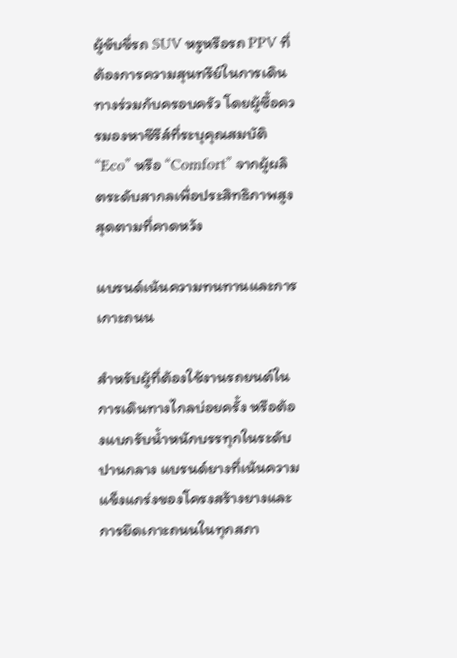ผู้ขับขี่รถ SUV หรูหรือรถ PPV ที่ต้องการความสุนทรีย์ในการเดินทางร่วมกับครอบครัว โดยผู้ซื้อควรมองหาซีรีส์ที่ระบุคุณสมบัติ “Eco” หรือ “Comfort” จากผู้ผลิตระดับสากลเพื่อประสิทธิภาพสูงสุดตามที่คาดหวัง

แบรนด์เน้นความทนทานและการเกาะถนน

สำหรับผู้ที่ต้องใช้งานรถยนต์ในการเดินทางไกลบ่อยครั้ง หรือต้องแบกรับน้ำหนักบรรทุกในระดับปานกลาง แบรนด์ยางที่เน้นความแข็งแกร่งของโครงสร้างยางและการยึดเกาะถนนในทุกสภา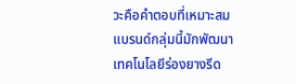วะคือคำตอบที่เหมาะสม แบรนด์กลุ่มนี้มักพัฒนาเทคโนโลยีร่องยางรีด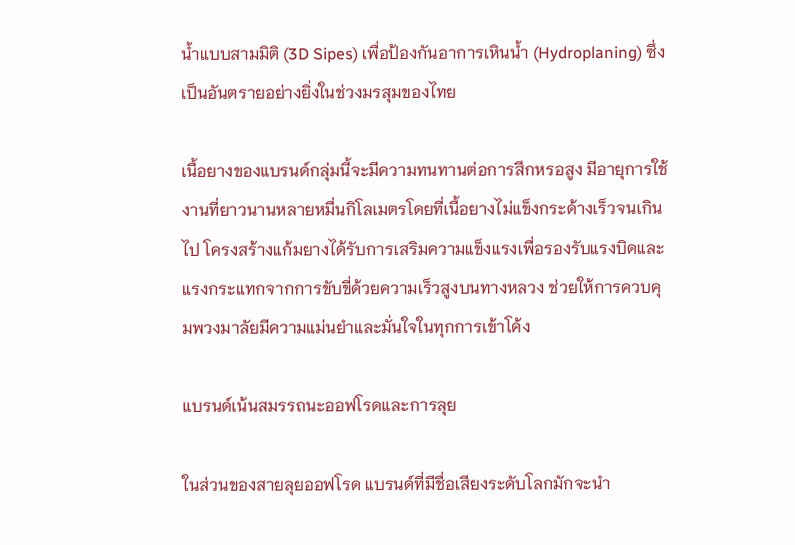น้ำแบบสามมิติ (3D Sipes) เพื่อป้องกันอาการเหินน้ำ (Hydroplaning) ซึ่งเป็นอันตรายอย่างยิ่งในช่วงมรสุมของไทย

เนื้อยางของแบรนด์กลุ่มนี้จะมีความทนทานต่อการสึกหรอสูง มีอายุการใช้งานที่ยาวนานหลายหมื่นกิโลเมตรโดยที่เนื้อยางไม่แข็งกระด้างเร็วจนเกินไป โครงสร้างแก้มยางได้รับการเสริมความแข็งแรงเพื่อรองรับแรงบิดและแรงกระแทกจากการขับขี่ด้วยความเร็วสูงบนทางหลวง ช่วยให้การควบคุมพวงมาลัยมีความแม่นยำและมั่นใจในทุกการเข้าโค้ง

แบรนด์เน้นสมรรถนะออฟโรดและการลุย

ในส่วนของสายลุยออฟโรด แบรนด์ที่มีชื่อเสียงระดับโลกมักจะนำ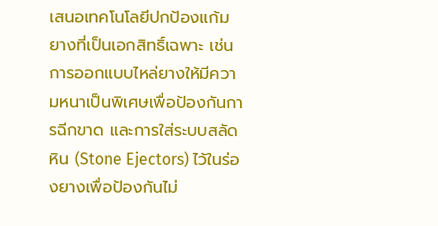เสนอเทคโนโลยีปกป้องแก้มยางที่เป็นเอกสิทธิ์เฉพาะ เช่น การออกแบบไหล่ยางให้มีความหนาเป็นพิเศษเพื่อป้องกันการฉีกขาด และการใส่ระบบสลัดหิน (Stone Ejectors) ไว้ในร่องยางเพื่อป้องกันไม่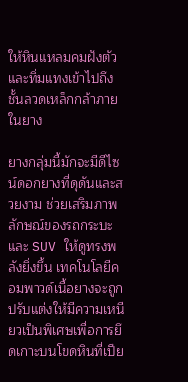ให้หินแหลมคมฝังตัวและทิ่มแทงเข้าไปถึงชั้นลวดเหล็กกล้าภายในยาง

ยางกลุ่มนี้มักจะมีดีไซน์ดอกยางที่ดุดันและสวยงาม ช่วยเสริมภาพลักษณ์ของรถกระบะและ SUV ให้ดูทรงพลังยิ่งขึ้น เทคโนโลยีคอมพาวด์เนื้อยางจะถูกปรับแต่งให้มีความเหนียวเป็นพิเศษเพื่อการยึดเกาะบนโขดหินที่เปีย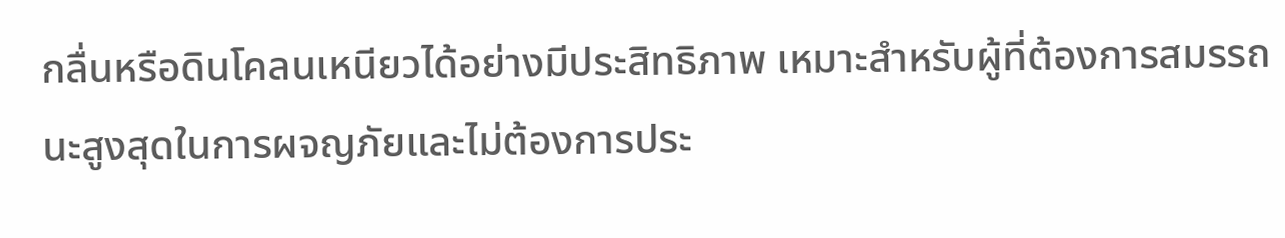กลื่นหรือดินโคลนเหนียวได้อย่างมีประสิทธิภาพ เหมาะสำหรับผู้ที่ต้องการสมรรถนะสูงสุดในการผจญภัยและไม่ต้องการประ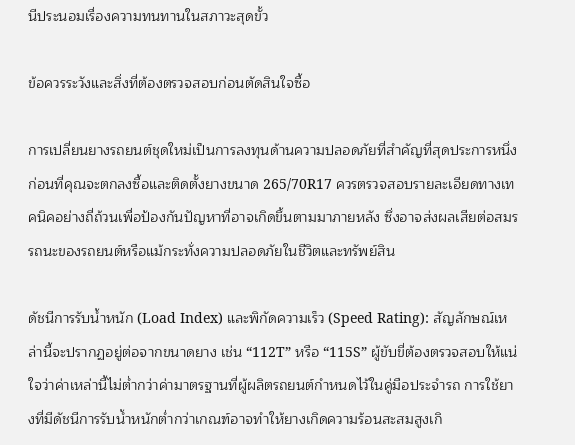นีประนอมเรื่องความทนทานในสภาวะสุดขั้ว

ข้อควรระวังและสิ่งที่ต้องตรวจสอบก่อนตัดสินใจซื้อ

การเปลี่ยนยางรถยนต์ชุดใหม่เป็นการลงทุนด้านความปลอดภัยที่สำคัญที่สุดประการหนึ่ง ก่อนที่คุณจะตกลงซื้อและติดตั้งยางขนาด 265/70R17 ควรตรวจสอบรายละเอียดทางเทคนิคอย่างถี่ถ้วนเพื่อป้องกันปัญหาที่อาจเกิดขึ้นตามมาภายหลัง ซึ่งอาจส่งผลเสียต่อสมรรถนะของรถยนต์หรือแม้กระทั่งความปลอดภัยในชีวิตและทรัพย์สิน

ดัชนีการรับน้ำหนัก (Load Index) และพิกัดความเร็ว (Speed Rating): สัญลักษณ์เหล่านี้จะปรากฏอยู่ต่อจากขนาดยาง เช่น “112T” หรือ “115S” ผู้ขับขี่ต้องตรวจสอบให้แน่ใจว่าค่าเหล่านี้ไม่ต่ำกว่าค่ามาตรฐานที่ผู้ผลิตรถยนต์กำหนดไว้ในคู่มือประจำรถ การใช้ยางที่มีดัชนีการรับน้ำหนักต่ำกว่าเกณฑ์อาจทำให้ยางเกิดความร้อนสะสมสูงเกิ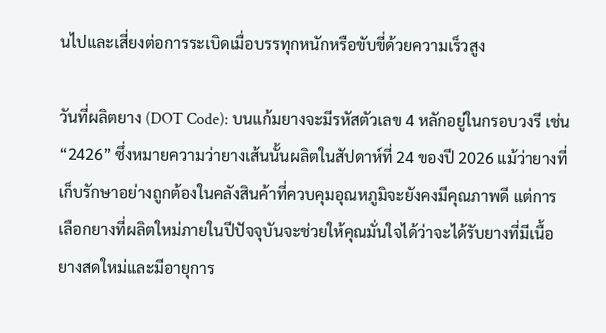นไปและเสี่ยงต่อการระเบิดเมื่อบรรทุกหนักหรือขับขี่ด้วยความเร็วสูง

วันที่ผลิตยาง (DOT Code): บนแก้มยางจะมีรหัสตัวเลข 4 หลักอยู่ในกรอบวงรี เช่น “2426” ซึ่งหมายความว่ายางเส้นนั้นผลิตในสัปดาห์ที่ 24 ของปี 2026 แม้ว่ายางที่เก็บรักษาอย่างถูกต้องในคลังสินค้าที่ควบคุมอุณหภูมิจะยังคงมีคุณภาพดี แต่การเลือกยางที่ผลิตใหม่ภายในปีปัจจุบันจะช่วยให้คุณมั่นใจได้ว่าจะได้รับยางที่มีเนื้อยางสดใหม่และมีอายุการ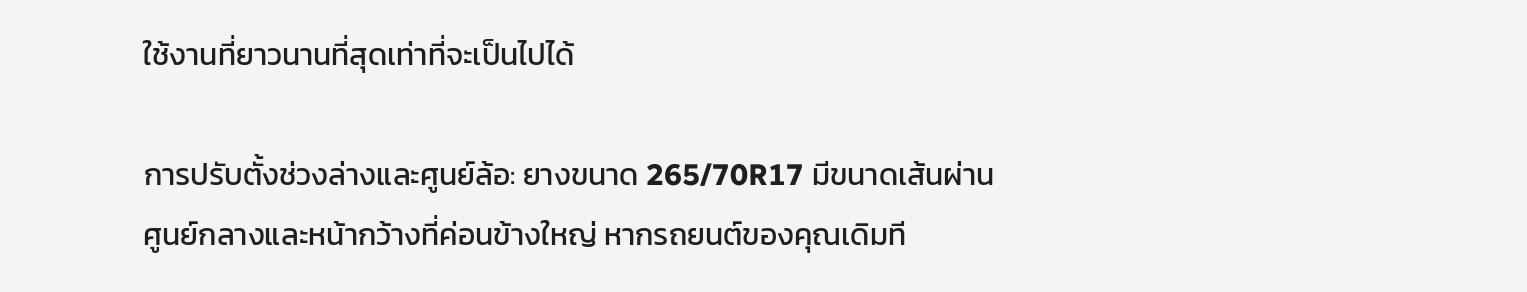ใช้งานที่ยาวนานที่สุดเท่าที่จะเป็นไปได้

การปรับตั้งช่วงล่างและศูนย์ล้อ: ยางขนาด 265/70R17 มีขนาดเส้นผ่านศูนย์กลางและหน้ากว้างที่ค่อนข้างใหญ่ หากรถยนต์ของคุณเดิมที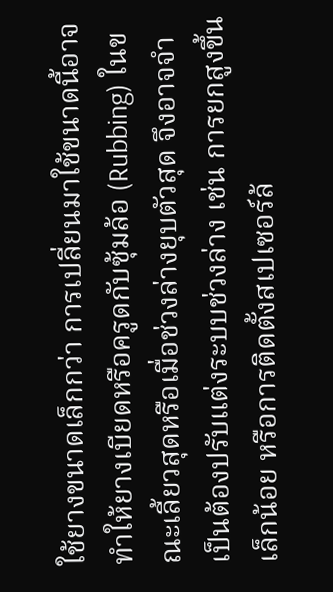ใช้ยางขนาดเล็กกว่า การเปลี่ยนมาใช้ขนาดนี้อาจทำให้ยางเบียดหรือครูดกับซุ้มล้อ (Rubbing) ในขณะเลี้ยวสุดหรือเมื่อช่วงล่างยุบตัวสุด จึงอาจจำเป็นต้องปรับแต่งระบบช่วงล่าง เช่น การยกสูงขึ้นเล็กน้อย หรือการติดตั้งสเปเซอร์ล้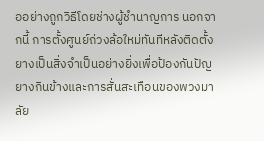ออย่างถูกวิธีโดยช่างผู้ชำนาญการ นอกจากนี้ การตั้งศูนย์ถ่วงล้อใหม่ทันทีหลังติดตั้งยางเป็นสิ่งจำเป็นอย่างยิ่งเพื่อป้องกันปัญยางกินข้างและการสั่นสะเทือนของพวงมาลัย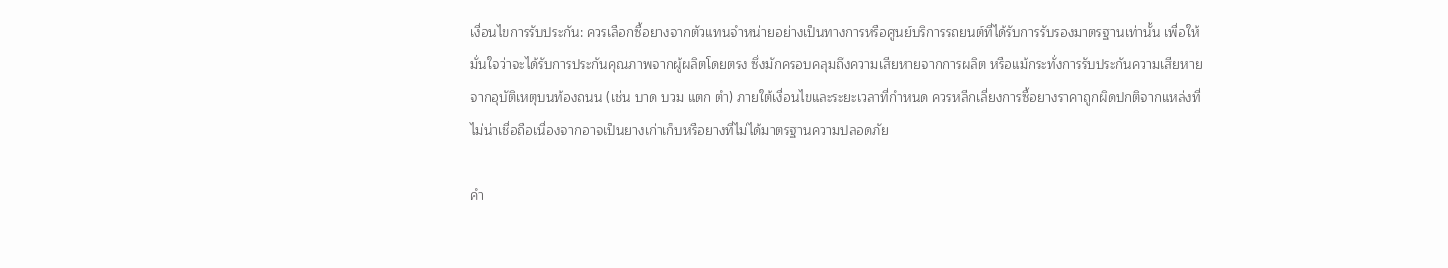เงื่อนไขการรับประกัน: ควรเลือกซื้อยางจากตัวแทนจำหน่ายอย่างเป็นทางการหรือศูนย์บริการรถยนต์ที่ได้รับการรับรองมาตรฐานเท่านั้น เพื่อให้มั่นใจว่าจะได้รับการประกันคุณภาพจากผู้ผลิตโดยตรง ซึ่งมักครอบคลุมถึงความเสียหายจากการผลิต หรือแม้กระทั่งการรับประกันความเสียหายจากอุบัติเหตุบนท้องถนน (เช่น บาด บวม แตก ตำ) ภายใต้เงื่อนไขและระยะเวลาที่กำหนด ควรหลีกเลี่ยงการซื้อยางราคาถูกผิดปกติจากแหล่งที่ไม่น่าเชื่อถือเนื่องจากอาจเป็นยางเก่าเก็บหรือยางที่ไม่ได้มาตรฐานความปลอดภัย

คำ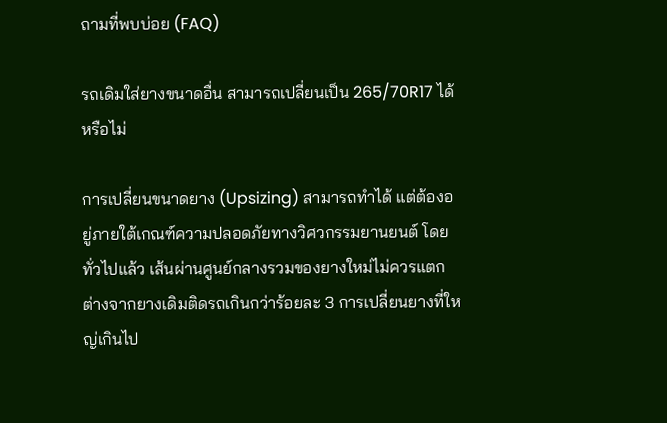ถามที่พบบ่อย (FAQ)

รถเดิมใส่ยางขนาดอื่น สามารถเปลี่ยนเป็น 265/70R17 ได้หรือไม่

การเปลี่ยนขนาดยาง (Upsizing) สามารถทำได้ แต่ต้องอยู่ภายใต้เกณฑ์ความปลอดภัยทางวิศวกรรมยานยนต์ โดยทั่วไปแล้ว เส้นผ่านศูนย์กลางรวมของยางใหม่ไม่ควรแตกต่างจากยางเดิมติดรถเกินกว่าร้อยละ 3 การเปลี่ยนยางที่ใหญ่เกินไป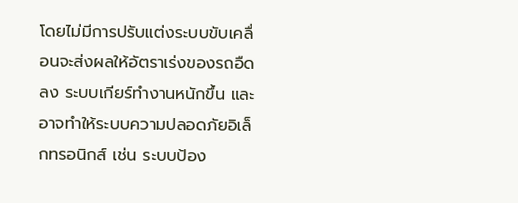โดยไม่มีการปรับแต่งระบบขับเคลื่อนจะส่งผลให้อัตราเร่งของรถอืดลง ระบบเกียร์ทำงานหนักขึ้น และอาจทำให้ระบบความปลอดภัยอิเล็กทรอนิกส์ เช่น ระบบป้อง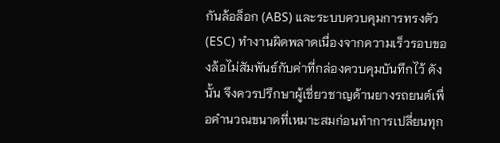กันล้อล็อก (ABS) และระบบควบคุมการทรงตัว (ESC) ทำงานผิดพลาดเนื่องจากความเร็วรอบของล้อไม่สัมพันธ์กับค่าที่กล่องควบคุมบันทึกไว้ ดังนั้น จึงควรปรึกษาผู้เชี่ยวชาญด้านยางรถยนต์เพื่อคำนวณขนาดที่เหมาะสมก่อนทำการเปลี่ยนทุก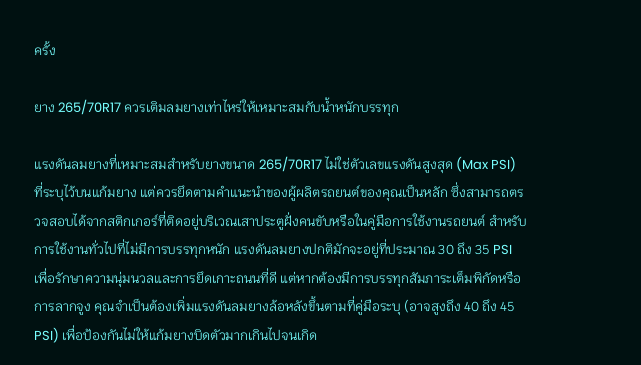ครั้ง

ยาง 265/70R17 ควรเติมลมยางเท่าไหร่ให้เหมาะสมกับน้ำหนักบรรทุก

แรงดันลมยางที่เหมาะสมสำหรับยางขนาด 265/70R17 ไม่ใช่ตัวเลขแรงดันสูงสุด (Max PSI) ที่ระบุไว้บนแก้มยาง แต่ควรยึดตามคำแนะนำของผู้ผลิตรถยนต์ของคุณเป็นหลัก ซึ่งสามารถตรวจสอบได้จากสติกเกอร์ที่ติดอยู่บริเวณเสาประตูฝั่งคนขับหรือในคู่มือการใช้งานรถยนต์ สำหรับการใช้งานทั่วไปที่ไม่มีการบรรทุกหนัก แรงดันลมยางปกติมักจะอยู่ที่ประมาณ 30 ถึง 35 PSI เพื่อรักษาความนุ่มนวลและการยึดเกาะถนนที่ดี แต่หากต้องมีการบรรทุกสัมภาระเต็มพิกัดหรือการลากจูง คุณจำเป็นต้องเพิ่มแรงดันลมยางล้อหลังขึ้นตามที่คู่มือระบุ (อาจสูงถึง 40 ถึง 45 PSI) เพื่อป้องกันไม่ให้แก้มยางบิดตัวมากเกินไปจนเกิด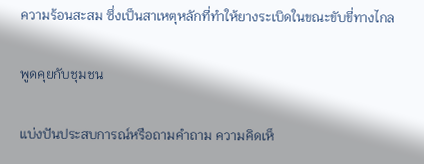ความร้อนสะสม ซึ่งเป็นสาเหตุหลักที่ทำให้ยางระเบิดในขณะขับขี่ทางไกล

พูดคุยกับชุมชน

แบ่งปันประสบการณ์หรือถามคำถาม ความคิดเห็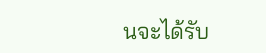นจะได้รับ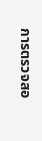การตรวจสอ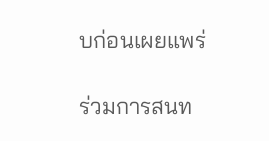บก่อนเผยแพร่

ร่วมการสนท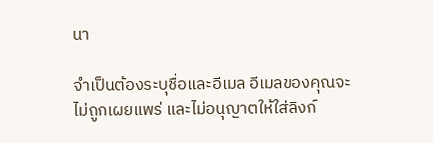นา

จำเป็นต้องระบุชื่อและอีเมล อีเมลของคุณจะไม่ถูกเผยแพร่ และไม่อนุญาตให้ใส่ลิงก์